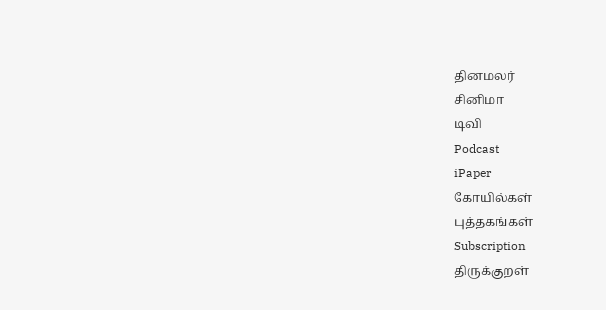தினமலர்
சினிமா
டிவி
Podcast
iPaper
கோயில்கள்
புத்தகங்கள்
Subscription
திருக்குறள்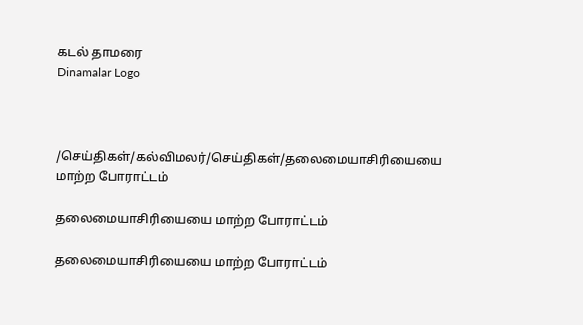கடல் தாமரை
Dinamalar Logo



/செய்திகள்/கல்விமலர்/செய்திகள்/தலைமையாசிரியையை மாற்ற போராட்டம்

தலைமையாசிரியையை மாற்ற போராட்டம்

தலைமையாசிரியையை மாற்ற போராட்டம்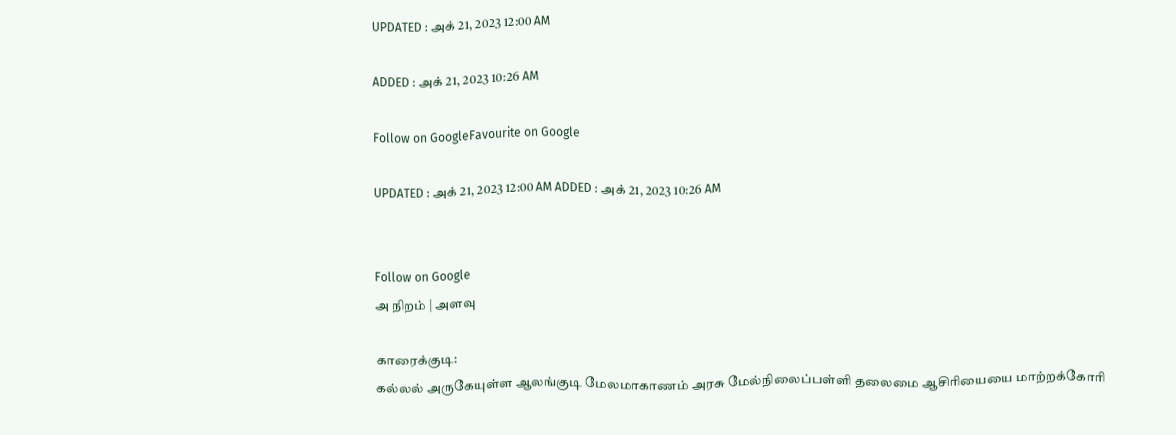UPDATED : அக் 21, 2023 12:00 AM

ADDED : அக் 21, 2023 10:26 AM

Follow on GoogleFavourite on Google

UPDATED : அக் 21, 2023 12:00 AM ADDED : அக் 21, 2023 10:26 AM


Follow on Google
அ நிறம் | அளவு

காரைக்குடி:
கல்லல் அருகேயுள்ள ஆலங்குடி மேலமாகாணம் அரசு மேல்நிலைப்பள்ளி தலைமை ஆசிரியையை மாற்றக்கோரி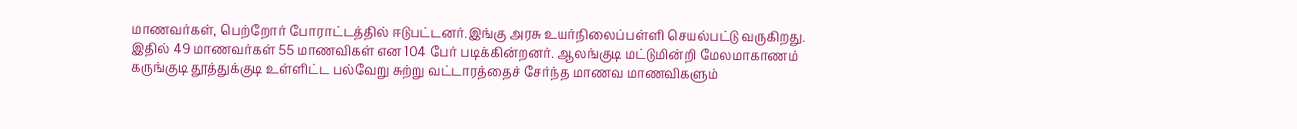மாணவர்கள், பெற்றோர் போராட்டத்தில் ஈடுபட்டனர்.இங்கு அரசு உயர்நிலைப்பள்ளி செயல்பட்டு வருகிறது. இதில் 49 மாணவர்கள் 55 மாணவிகள் என 104 பேர் படிக்கின்றனர். ஆலங்குடி மட்டுமின்றி மேலமாகாணம் கருங்குடி தூத்துக்குடி உள்ளிட்ட பல்வேறு சுற்று வட்டாரத்தைச் சேர்ந்த மாணவ மாணவிகளும்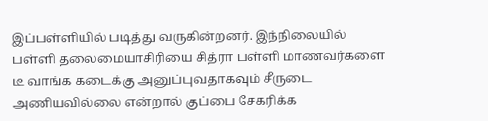இப்பள்ளியில் படித்து வருகின்றனர். இந்நிலையில் பள்ளி தலைமையாசிரியை சித்ரா பள்ளி மாணவர்களை டீ வாங்க கடைக்கு அனுப்புவதாகவும் சீருடை அணியவில்லை என்றால் குப்பை சேகரிக்க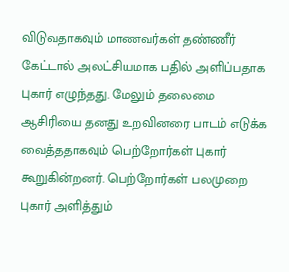விடுவதாகவும் மாணவர்கள் தண்ணீர் கேட்டால் அலட்சியமாக பதில் அளிப்பதாக புகார் எழுந்தது. மேலும் தலைமை ஆசிரியை தனது உறவினரை பாடம் எடுக்க வைத்ததாகவும் பெற்றோர்கள் புகார் கூறுகின்றனர். பெற்றோர்கள் பலமுறை புகார் அளித்தும்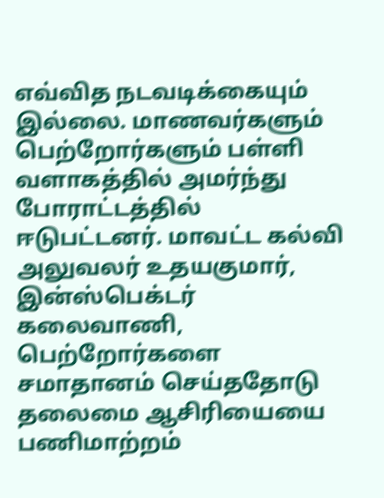எவ்வித நடவடிக்கையும் இல்லை. மாணவர்களும் பெற்றோர்களும் பள்ளி வளாகத்தில் அமர்ந்து போராட்டத்தில் ஈடுபட்டனர். மாவட்ட கல்வி அலுவலர் உதயகுமார், இன்ஸ்பெக்டர் கலைவாணி, பெற்றோர்களை சமாதானம் செய்ததோடு தலைமை ஆசிரியையை பணிமாற்றம்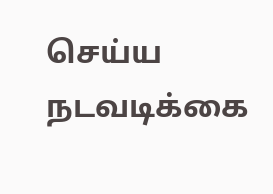செய்ய நடவடிக்கை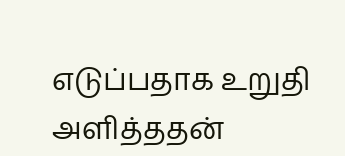எடுப்பதாக உறுதி அளித்ததன்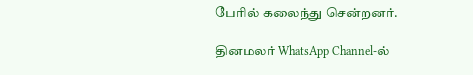பேரில் கலைந்து சென்றனர்.

தினமலர் WhatsApp Channel-ல்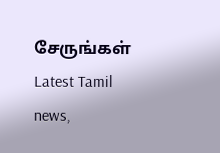சேருங்கள்
Latest Tamil news,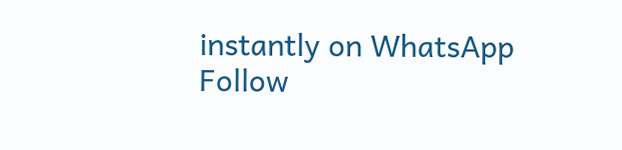instantly on WhatsApp
Follow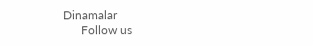Dinamalar
      Follow us